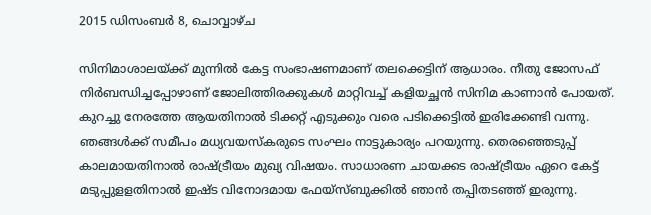2015 ഡിസംബർ 8, ചൊവ്വാഴ്ച

സിനിമാശാലയ്ക്ക് മുന്നില്‍ കേട്ട സംഭാഷണമാണ് തലക്കെട്ടിന് ആധാരം. നീതു ജോസഫ് നിര്‍ബന്ധിച്ചപ്പോഴാണ് ജോലിത്തിരക്കുകള്‍ മാറ്റിവച്ച് കളിയച്ഛന്‍ സിനിമ കാണാന്‍ പോയത്. കുറച്ചു നേരത്തേ ആയതിനാല്‍ ടിക്കറ്റ് എടുക്കും വരെ പടിക്കെട്ടില്‍ ഇരിക്കേണ്ടി വന്നു. ഞങ്ങള്‍ക്ക് സമീപം മധ്യവയസ്‌കരുടെ സംഘം നാട്ടുകാര്യം പറയുന്നു. തെരഞ്ഞെടുപ്പ് കാലമായതിനാല്‍ രാഷ്ട്രീയം മുഖ്യ വിഷയം. സാധാരണ ചായക്കട രാഷ്ട്രീയം ഏറെ കേട്ട് മടുപ്പുളളതിനാല്‍ ഇഷ്ട വിനോദമായ ഫേയ്‌സ്ബുക്കില്‍ ഞാന്‍ തപ്പിതടഞ്ഞ് ഇരുന്നു.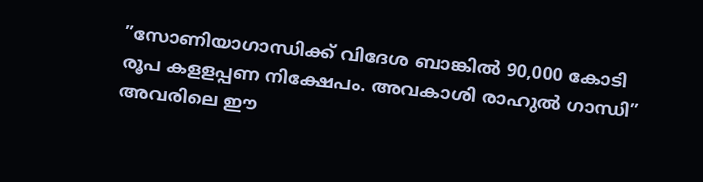”സോണിയാഗാന്ധിക്ക് വിദേശ ബാങ്കില്‍ 90,000 കോടി രൂപ കളളപ്പണ നിക്ഷേപം. അവകാശി രാഹുല്‍ ഗാന്ധി” അവരിലെ ഈ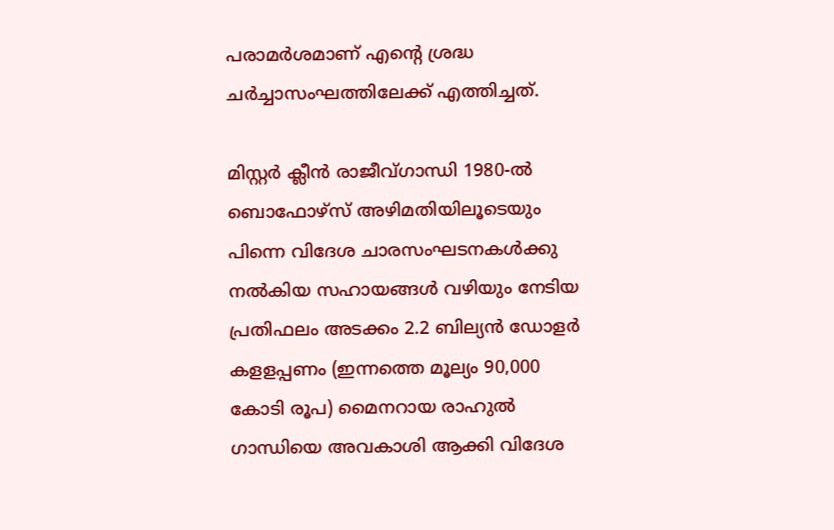പരാമര്‍ശമാണ് എന്റെ ശ്രദ്ധ ചര്‍ച്ചാസംഘത്തിലേക്ക് എത്തിച്ചത്.

മിസ്റ്റര്‍ ക്ലീന്‍ രാജീവ്ഗാന്ധി 1980-ല്‍ ബൊഫോഴ്‌സ് അഴിമതിയിലൂടെയും പിന്നെ വിദേശ ചാരസംഘടനകള്‍ക്കു നല്‍കിയ സഹായങ്ങള്‍ വഴിയും നേടിയ പ്രതിഫലം അടക്കം 2.2 ബില്യന്‍ ഡോളര്‍ കളളപ്പണം (ഇന്നത്തെ മൂല്യം 90,000 കോടി രൂപ) മൈനറായ രാഹുല്‍ ഗാന്ധിയെ അവകാശി ആക്കി വിദേശ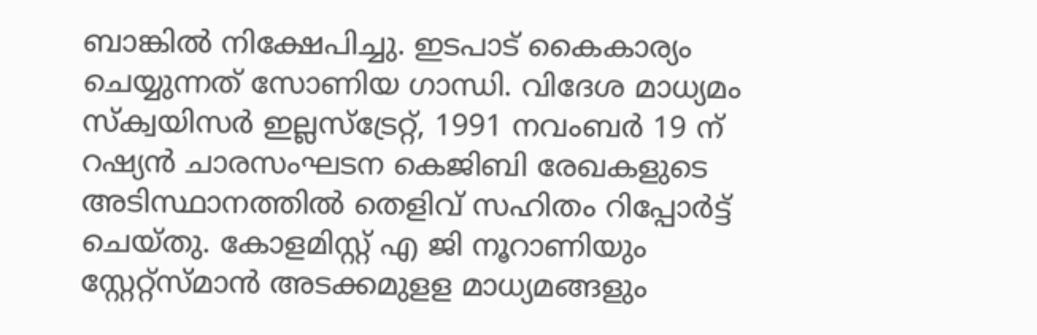ബാങ്കില്‍ നിക്ഷേപിച്ചു. ഇടപാട് കൈകാര്യം ചെയ്യുന്നത് സോണിയ ഗാന്ധി. വിദേശ മാധ്യമം സ്‌ക്വയിസര്‍ ഇല്ലസ്‌ട്രേറ്റ്, 1991 നവംബര്‍ 19 ന് റഷ്യന്‍ ചാരസംഘടന കെജിബി രേഖകളുടെ അടിസ്ഥാനത്തില്‍ തെളിവ് സഹിതം റിപ്പോര്‍ട്ട് ചെയ്തു. കോളമിസ്റ്റ് എ ജി നൂറാണിയും സ്റ്റേറ്റ്‌സ്മാന്‍ അടക്കമുളള മാധ്യമങ്ങളും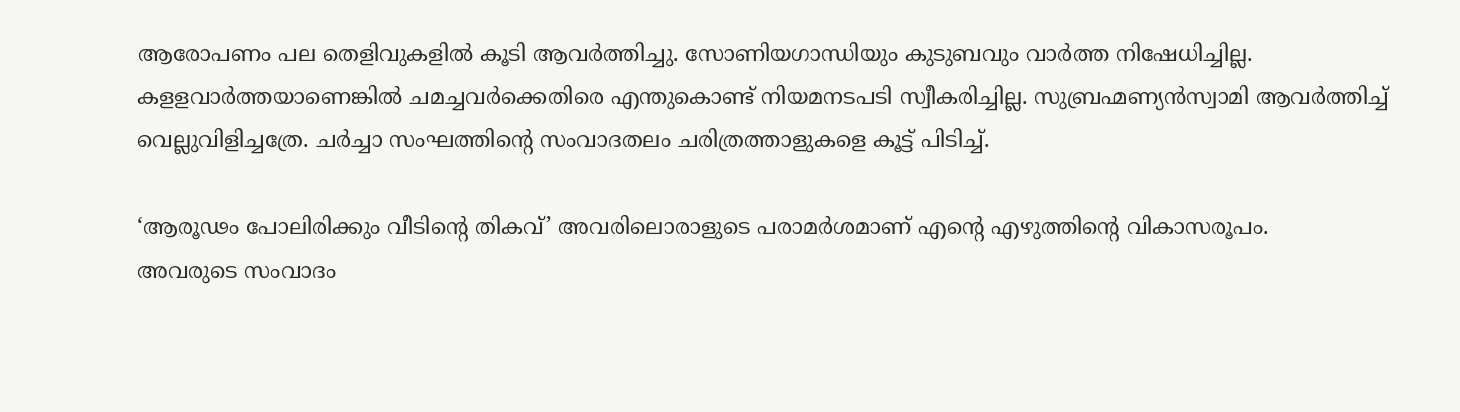ആരോപണം പല തെളിവുകളില്‍ കൂടി ആവര്‍ത്തിച്ചു. സോണിയഗാന്ധിയും കുടുബവും വാര്‍ത്ത നിഷേധിച്ചില്ല. കളളവാര്‍ത്തയാണെങ്കില്‍ ചമച്ചവര്‍ക്കെതിരെ എന്തുകൊണ്ട് നിയമനടപടി സ്വീകരിച്ചില്ല. സുബ്രഹ്മണ്യന്‍സ്വാമി ആവര്‍ത്തിച്ച് വെല്ലുവിളിച്ചത്രേ. ചര്‍ച്ചാ സംഘത്തിന്റെ സംവാദതലം ചരിത്രത്താളുകളെ കൂട്ട് പിടിച്ച്.

‘ആരൂഢം പോലിരിക്കും വീടിന്റെ തികവ്’ അവരിലൊരാളുടെ പരാമര്‍ശമാണ് എന്റെ എഴുത്തിന്റെ വികാസരൂപം.
അവരുടെ സംവാദം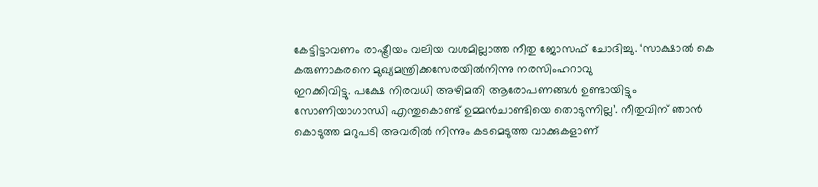കേട്ടിട്ടാവണം രാഷ്ട്രീയം വലിയ വശമില്ലാത്ത നീതു ജോസഫ് ചോദിച്ചു. ‘സാക്ഷാല്‍ കെ കരുണാകരനെ മുഖ്യമന്ത്രിക്കസേരയില്‍നിന്നു നരസിംഹറാവു
ഇറക്കിവിട്ടു. പക്ഷേ നിരവധി അഴിമതി ആരോപണങ്ങള്‍ ഉണ്ടായിട്ടും സോണിയാഗാന്ധി എന്തുകൊണ്ട് ഉമ്മന്‍ചാണ്ടിയെ തൊടുന്നില്ല’. നീതുവിന് ഞാന്‍ കൊടുത്ത മറുപടി അവരില്‍ നിന്നും കടമെടുത്ത വാക്കുകളാണ്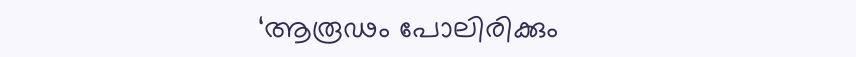‘ആരൂഢം പോലിരിക്കും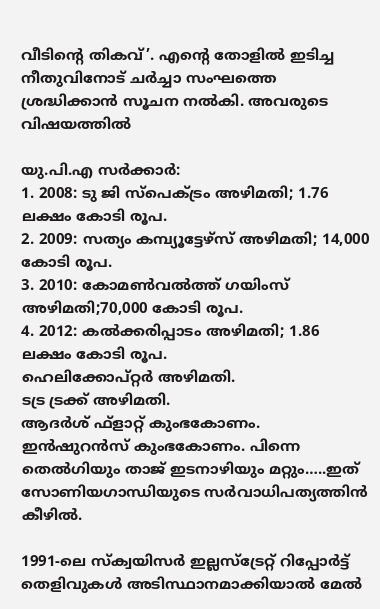വീടിന്റെ തികവ്’. എന്റെ തോളില്‍ ഇടിച്ച നീതുവിനോട് ചര്‍ച്ചാ സംഘത്തെ ശ്രദ്ധിക്കാന്‍ സൂചന നല്‍കി. അവരുടെ വിഷയത്തില്‍

യു.പി.എ സര്‍ക്കാര്‍:
1. 2008: ടു ജി സ്‌പെക്ട്രം അഴിമതി; 1.76 ലക്ഷം കോടി രൂപ.
2. 2009: സത്യം കമ്പ്യൂട്ടേഴ്‌സ് അഴിമതി; 14,000 കോടി രൂപ.
3. 2010: കോമണ്‍വല്‍ത്ത് ഗയിംസ് അഴിമതി;70,000 കോടി രൂപ.
4. 2012: കല്‍ക്കരിപ്പാടം അഴിമതി; 1.86 ലക്ഷം കോടി രൂപ.
ഹെലിക്കോപ്റ്റര്‍ അഴിമതി.
ടട്ര ട്രക്ക് അഴിമതി.
ആദര്‍ശ് ഫ്‌ളാറ്റ് കുംഭകോണം.
ഇന്‍ഷുറന്‍സ് കുംഭകോണം. പിന്നെ തെല്‍ഗിയും താജ് ഇടനാഴിയും മറ്റും…..ഇത് സോണിയഗാന്ധിയുടെ സര്‍വാധിപത്യത്തിന്‍ കീഴില്‍.

1991-ലെ സ്‌ക്വയിസര്‍ ഇല്ലസ്‌ട്രേറ്റ് റിപ്പോര്‍ട്ട് തെളിവുകള്‍ അടിസ്ഥാനമാക്കിയാല്‍ മേല്‍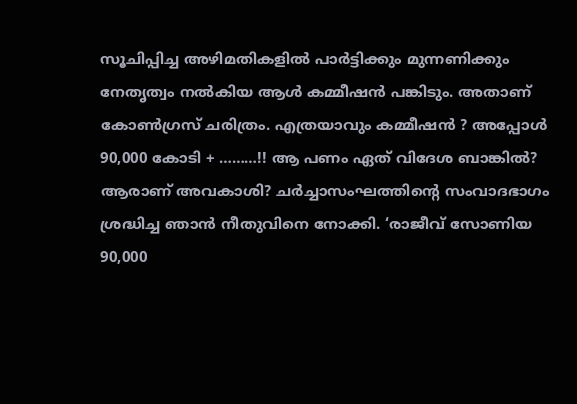സൂചിപ്പിച്ച അഴിമതികളില്‍ പാര്‍ട്ടിക്കും മുന്നണിക്കും നേതൃത്വം നല്‍കിയ ആള്‍ കമ്മീഷന്‍ പങ്കിടും. അതാണ് കോണ്‍ഗ്രസ് ചരിത്രം. എത്രയാവും കമ്മീഷന്‍ ? അപ്പോള്‍ 90,000 കോടി + ………!! ആ പണം ഏത് വിദേശ ബാങ്കില്‍? ആരാണ് അവകാശി? ചര്‍ച്ചാസംഘത്തിന്റെ സംവാദഭാഗം ശ്രദ്ധിച്ച ഞാന്‍ നീതുവിനെ നോക്കി. ‘രാജീവ് സോണിയ 90,000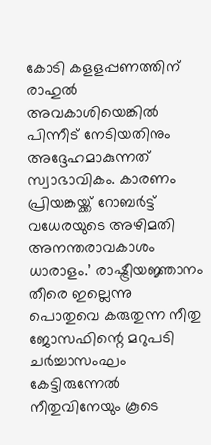കോടി കളളപ്പണത്തിന് രാഹുല്‍ അവകാശിയെങ്കില്‍ പിന്നീട് നേടിയതിനും അദ്ദേഹമാകുന്നത് സ്വാഭാവികം. കാരണം പ്രിയങ്കയ്ക്ക് റോബര്‍ട്ട് വധേരയുടെ അഴിമതി അനന്തരാവകാശം ധാരാളം.’ രാഷ്ട്രീയജ്ഞാനം തീരെ ഇല്ലെന്നു പൊതുവെ കരുതുന്ന നീതു ജോസഫിന്റെ മറുപടി ചര്‍ച്ചാസംഘം കേട്ടിരുന്നേല്‍ നീതുവിനേയും കൂടെ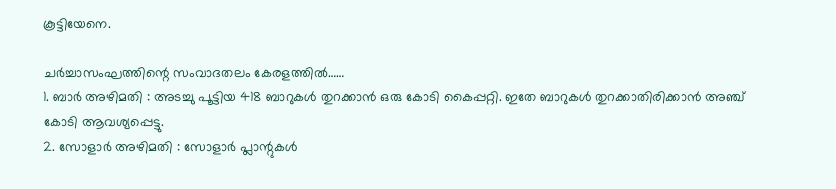കൂട്ടിയേനെ.

ചര്‍ച്ചാസംഘത്തിന്റെ സംവാദതലം കേരളത്തില്‍……
1. ബാര്‍ അഴിമതി : അടച്ചു പൂട്ടിയ 418 ബാറുകള്‍ തുറക്കാന്‍ ഒരു കോടി കൈപ്പറ്റി. ഇതേ ബാറുകള്‍ തുറക്കാതിരിക്കാന്‍ അഞ്ച് കോടി ആവശ്യപ്പെട്ടു.
2. സോളാര്‍ അഴിമതി : സോളാര്‍ പ്ലാന്റുകള്‍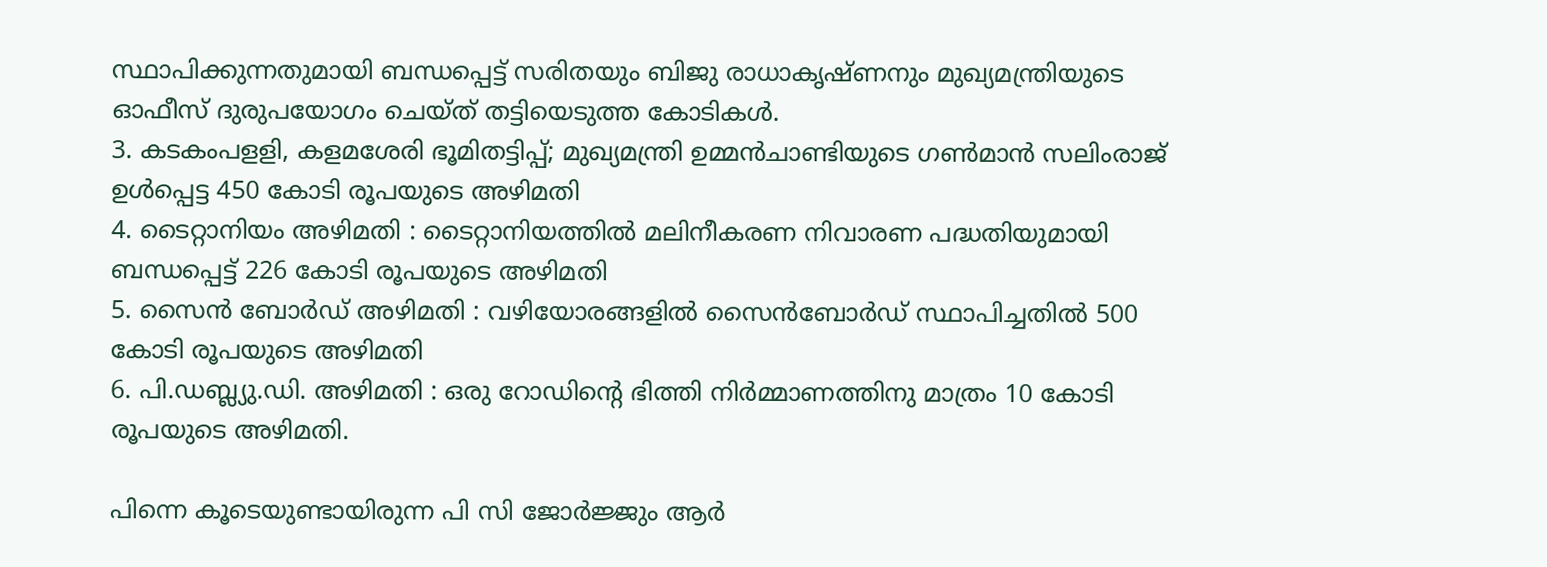സ്ഥാപിക്കുന്നതുമായി ബന്ധപ്പെട്ട് സരിതയും ബിജു രാധാകൃഷ്ണനും മുഖ്യമന്ത്രിയുടെ ഓഫീസ് ദുരുപയോഗം ചെയ്ത് തട്ടിയെടുത്ത കോടികള്‍.
3. കടകംപളളി, കളമശേരി ഭൂമിതട്ടിപ്പ്; മുഖ്യമന്ത്രി ഉമ്മന്‍ചാണ്ടിയുടെ ഗണ്‍മാന്‍ സലിംരാജ് ഉള്‍പ്പെട്ട 450 കോടി രൂപയുടെ അഴിമതി
4. ടൈറ്റാനിയം അഴിമതി : ടൈറ്റാനിയത്തില്‍ മലിനീകരണ നിവാരണ പദ്ധതിയുമായി ബന്ധപ്പെട്ട് 226 കോടി രൂപയുടെ അഴിമതി
5. സൈന്‍ ബോര്‍ഡ് അഴിമതി : വഴിയോരങ്ങളില്‍ സൈന്‍ബോര്‍ഡ് സ്ഥാപിച്ചതില്‍ 500 കോടി രൂപയുടെ അഴിമതി
6. പി.ഡബ്ല്യു.ഡി. അഴിമതി : ഒരു റോഡിന്റെ ഭിത്തി നിര്‍മ്മാണത്തിനു മാത്രം 10 കോടി രൂപയുടെ അഴിമതി.

പിന്നെ കൂടെയുണ്ടായിരുന്ന പി സി ജോര്‍ജ്ജും ആര്‍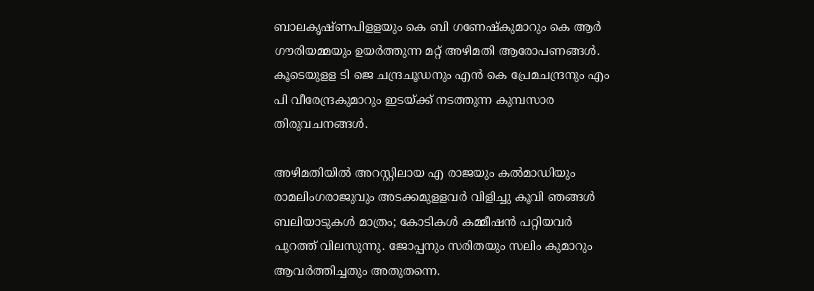ബാലകൃഷ്ണപിളളയും കെ ബി ഗണേഷ്‌കുമാറും കെ ആര്‍ ഗൗരിയമ്മയും ഉയര്‍ത്തുന്ന മറ്റ് അഴിമതി ആരോപണങ്ങള്‍. കൂടെയുളള ടി ജെ ചന്ദ്രചൂഡനും എന്‍ കെ പ്രേമചന്ദ്രനും എം പി വീരേന്ദ്രകുമാറും ഇടയ്ക്ക് നടത്തുന്ന കുമ്പസാര തിരുവചനങ്ങള്‍.

അഴിമതിയില്‍ അറസ്റ്റിലായ എ രാജയും കല്‍മാഡിയും രാമലിംഗരാജുവും അടക്കമുളളവര്‍ വിളിച്ചു കൂവി ഞങ്ങള്‍ ബലിയാടുകള്‍ മാത്രം; കോടികള്‍ കമ്മീഷന്‍ പറ്റിയവര്‍ പുറത്ത് വിലസുന്നു. ജോപ്പനും സരിതയും സലിം കുമാറും ആവര്‍ത്തിച്ചതും അതുതന്നെ.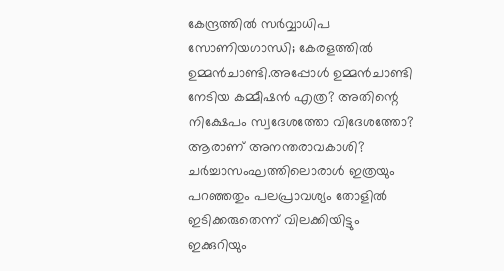കേന്ദ്രത്തില്‍ സര്‍വ്വാധിപ സോണിയഗാന്ധി; കേരളത്തില്‍ ഉമ്മന്‍ചാണ്ടി.അപ്പോള്‍ ഉമ്മന്‍ചാണ്ടി നേടിയ കമ്മീഷന്‍ എത്ര? അതിന്റെ നിക്ഷേപം സ്വദേശത്തോ വിദേശത്തോ? ആരാണ് അനന്തരാവകാശി?
ചര്‍ച്ചാസംഘത്തിലൊരാള്‍ ഇത്രയും പറഞ്ഞതും പലപ്രാവശ്യം തോളില്‍ ഇടിക്കരുതെന്ന് വിലക്കിയിട്ടും ഇക്കുറിയും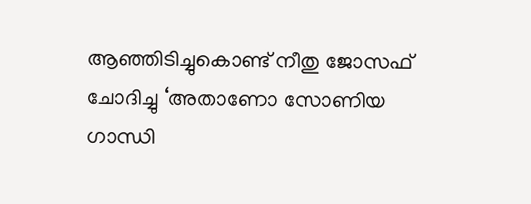ആഞ്ഞിടിച്ചുകൊണ്ട് നീതു ജോസഫ് ചോദിച്ചു ‘അതാണോ സോണിയ ഗാന്ധി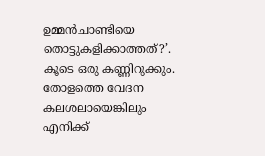ഉമ്മന്‍ചാണ്ടിയെ തൊട്ടുകളിക്കാത്തത്?’. കൂടെ ഒരു കണ്ണിറുക്കും. തോളത്തെ വേദന കലശലായെങ്കിലും എനിക്ക്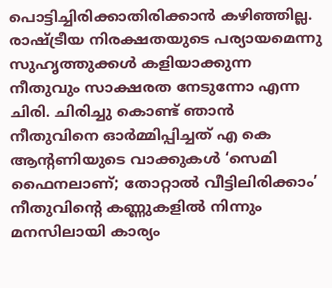പൊട്ടിച്ചിരിക്കാതിരിക്കാന്‍ കഴിഞ്ഞില്ല. രാഷ്ട്രീയ നിരക്ഷതയുടെ പര്യായമെന്നു സുഹൃത്തുക്കള്‍ കളിയാക്കുന്ന നീതുവും സാക്ഷരത നേടുന്നോ എന്ന ചിരി. ചിരിച്ചു കൊണ്ട് ഞാന്‍ നീതുവിനെ ഓര്‍മ്മിപ്പിച്ചത് എ കെ ആന്റണിയുടെ വാക്കുകള്‍ ‘സെമി ഫൈനലാണ്; തോറ്റാല്‍ വീട്ടിലിരിക്കാം’
നീതുവിന്റെ കണ്ണുകളില്‍ നിന്നും മനസിലായി കാര്യം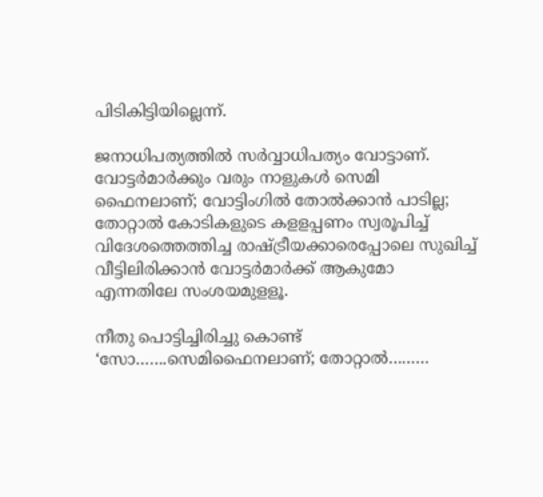പിടികിട്ടിയില്ലെന്ന്.

ജനാധിപത്യത്തില്‍ സര്‍വ്വാധിപത്യം വോട്ടാണ്. വോട്ടര്‍മാര്‍ക്കും വരും നാളുകള്‍ സെമി ഫൈനലാണ്; വോട്ടിംഗില്‍ തോല്‍ക്കാന്‍ പാടില്ല; തോറ്റാല്‍ കോടികളുടെ കളളപ്പണം സ്വരൂപിച്ച് വിദേശത്തെത്തിച്ച രാഷ്ട്രീയക്കാരെപ്പോലെ സുഖിച്ച് വീട്ടിലിരിക്കാന്‍ വോട്ടര്‍മാര്‍ക്ക് ആകുമോ എന്നതിലേ സംശയമുളളൂ.

നീതു പൊട്ടിച്ചിരിച്ചു കൊണ്ട് ‘സോ…….സെമിഫൈനലാണ്; തോറ്റാല്‍………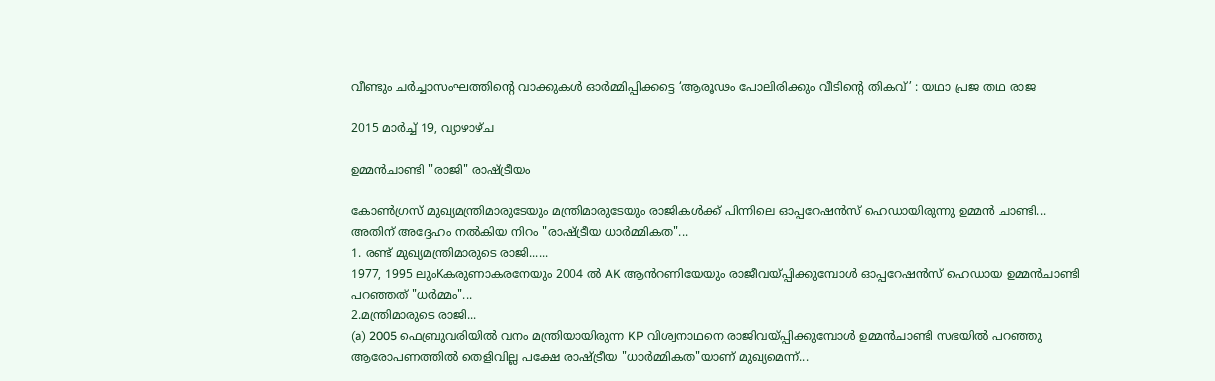വീണ്ടും ചര്‍ച്ചാസംഘത്തിന്റെ വാക്കുകള്‍ ഓര്‍മ്മിപ്പിക്കട്ടെ ‘ആരൂഢം പോലിരിക്കും വീടിന്റെ തികവ്’ : യഥാ പ്രജ തഥ രാജ

2015 മാർച്ച് 19, വ്യാഴാഴ്‌ച

ഉമ്മൻചാണ്ടി "രാജി" രാഷ്ട്രീയം

കോൺഗ്രസ് മുഖ്യമന്ത്രിമാരുടേയും മന്ത്രിമാരുടേയും രാജികൾക്ക് പിന്നിലെ ഓപ്പറേഷൻസ് ഹെഡായിരുന്നു ഉമ്മൻ ചാണ്ടി...
അതിന് അദ്ദേഹം നൽകിയ നിറം "രാഷ്ട്രീയ ധാർമ്മികത"...
1. രണ്ട് മുഖ്യമന്ത്രിമാരുടെ രാജി......
1977, 1995 ലുംKകരുണാകരനേയും 2004 ൽ AK ആൻറണിയേയും രാജീവയ്പ്പിക്കുമ്പോൾ ഓപ്പറേഷൻസ് ഹെഡായ ഉമ്മൻചാണ്ടി പറഞ്ഞത് "ധർമ്മം"...
2.മന്ത്രിമാരുടെ രാജി...
(a) 2005 ഫെബ്രുവരിയിൽ വനം മന്ത്രിയായിരുന്ന KP വിശ്വനാഥനെ രാജിവയ്പ്പിക്കുമ്പോൾ ഉമ്മൻചാണ്ടി സഭയിൽ പറഞ്ഞു ആരോപണത്തിൽ തെളിവില്ല പക്ഷേ രാഷ്ട്രീയ "ധാർമ്മികത"യാണ് മുഖ്യമെന്ന്...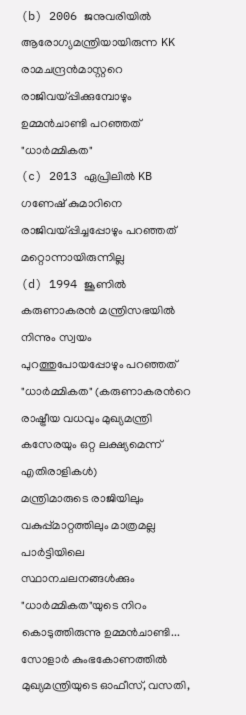(b) 2006 ജനുവരിയിൽ ആരോഗ്യമന്ത്രിയായിരുന്ന KK രാമചന്ദ്രൻമാസ്റ്ററെ രാജിവയ്പ്പിക്കുമ്പോഴും ഉമ്മൻചാണ്ടി പറഞ്ഞത് "ധാർമ്മികത"
(c) 2013 ഏപ്രിലിൽ KB ഗണേഷ് കുമാറിനെ രാജിവയ്പ്പിച്ചപ്പോഴും പറഞ്ഞത് മറ്റൊന്നായിരുന്നില്ല
(d) 1994 ജൂണിൽ കരുണാകരൻ മന്ത്രിസഭയിൽ നിന്നും സ്വയം പുറത്തുപോയപ്പോഴും പറഞ്ഞത് "ധാർമ്മികത" (കരുണാകരൻറെ രാഷ്ട്രീയ വധവും മുഖ്യമന്ത്രി കസേരയും ഒറ്റ ലക്ഷ്യമെന്ന് എതിരാളികൾ)
മന്ത്രിമാരുടെ രാജിയിലും വകുപ്പ്മാറ്റത്തിലും മാത്രമല്ല പാർട്ടിയിലെ സ്ഥാനചലനങ്ങൾക്കും "ധാർമ്മികത"യുടെ നിറം കൊടുത്തിരുന്നു ഉമ്മൻചാണ്ടി...
സോളാർ കുംഭകോണത്തിൽ മുഖ്യമന്ത്രിയുടെ ഓഫീസ്, വസതി,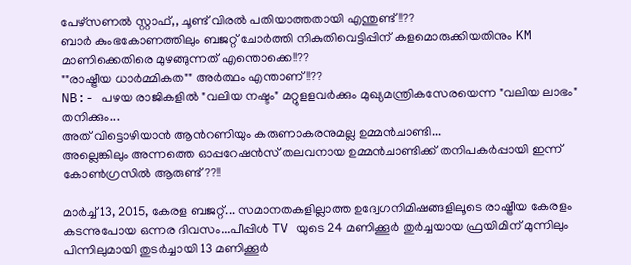പേഴ്സണൽ സ്റ്റാഫ്,, ചൂണ്ട് വിരൽ പതിയാത്തതായി എന്തുണ്ട്!!??
ബാർ കുംഭകോണത്തിലും ബജറ്റ് ചോർത്തി നികുതിവെട്ടിപ്പിന് കളമൊരുക്കിയതിനും KM മാണിക്കെതിരെ മുഴങ്ങുന്നത് എന്തൊക്കെ!!??
""രാഷ്ട്രീയ ധാർമ്മികത"" അർത്ഥം എന്താണ്!!??
NB:- പഴയ രാജികളിൽ "വലിയ നഷ്ടം" മറ്റുളളവർക്കും മുഖ്യമന്ത്രികസേരയെന്ന "വലിയ ലാഭം" തനിക്കും...
അത് വിട്ടൊഴിയാൻ ആൻറണിയും കരുണാകരനുമല്ല ഉമ്മൻചാണ്ടി...
അല്ലെങ്കിലും അന്നത്തെ ഓപ്പറേഷൻസ് തലവനായ ഉമ്മൻചാണ്ടിക്ക് തനിപകർപ്പായി ഇന്ന് കോൺഗ്രസിൽ ആരുണ്ട്??!!

മാർച്ച് 13, 2015, കേരള ബജറ്റ്... സമാനതകളില്ലാത്ത ഉദ്വേഗനിമിഷങ്ങളിലൂടെ രാഷ്ട്രീയ കേരളം കടന്നുപോയ ഒന്നര ദിവസം...പീപ്പിൾ TV യുടെ 24 മണിക്കൂർ തുർച്ചയായ ഫ്രയിമിന് മുന്നിലും പിന്നിലുമായി തുടർച്ചായി 13 മണിക്കൂർ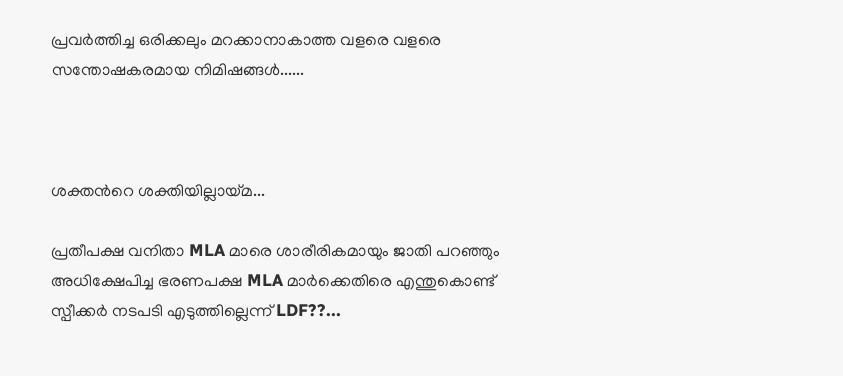പ്രവർത്തിച്ച ഒരിക്കലും മറക്കാനാകാത്ത വളരെ വളരെ സന്തോഷകരമായ നിമിഷങ്ങൾ......



ശക്തൻറെ ശക്തിയില്ലായ്മ...

പ്രതീപക്ഷ വനിതാ MLA മാരെ ശാരീരികമായും ജാതി പറഞ്ഞും അധിക്ഷേപിച്ച ഭരണപക്ഷ MLA മാർക്കെതിരെ എന്തുകൊണ്ട് സ്പീക്കർ നടപടി എടുത്തില്ലെന്ന് LDF??...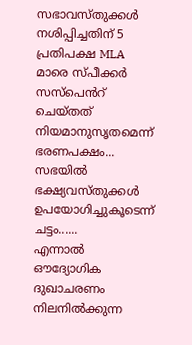സഭാവസ്തുക്കൾ നശിപ്പിച്ചതിന് 5 പ്രതിപക്ഷ MLA മാരെ സ്പീക്കർ സസ്പെൻറ് ചെയ്തത് നിയമാനുസൃതമെന്ന് ഭരണപക്ഷം...
സഭയിൽ ഭക്ഷ്യവസ്തുക്കൾ ഉപയോഗിച്ചുകൂടെന്ന് ചട്ടം......
എന്നാൽ ഔദ്യോഗിക ദുഖാചരണം നിലനിൽക്കുന്ന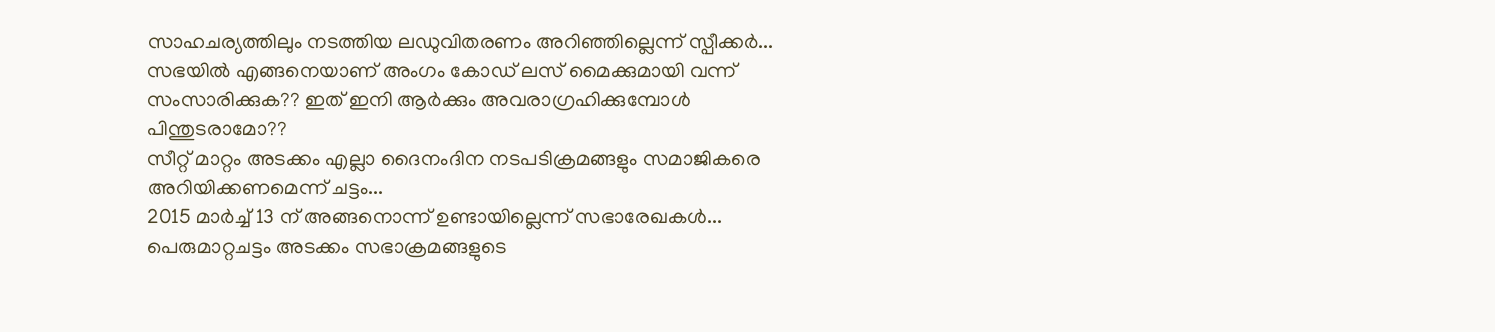സാഹചര്യത്തിലും നടത്തിയ ലഡുവിതരണം അറിഞ്ഞില്ലെന്ന് സ്പീക്കർ...
സഭയിൽ എങ്ങനെയാണ് അംഗം കോഡ് ലസ് മൈക്കുമായി വന്ന് സംസാരിക്കുക?? ഇത് ഇനി ആർക്കും അവരാഗ്രഹിക്കുമ്പോൾ പിന്തുടരാമോ??
സീറ്റ് മാറ്റം അടക്കം എല്ലാ ദൈനംദിന നടപടിക്രമങ്ങളും സമാജികരെ അറിയിക്കണമെന്ന് ചട്ടം...
2015 മാർച്ച് 13 ന് അങ്ങനൊന്ന് ഉണ്ടായില്ലെന്ന് സഭാരേഖകൾ...
പെരുമാറ്റചട്ടം അടക്കം സഭാക്രമങ്ങളുടെ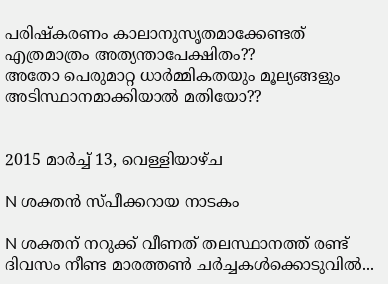പരിഷ്കരണം കാലാനുസൃതമാക്കേണ്ടത് എത്രമാത്രം അത്യന്താപേക്ഷിതം??
അതോ പെരുമാറ്റ ധാർമ്മികതയും മൂല്യങ്ങളും അടിസ്ഥാനമാക്കിയാൽ മതിയോ??


2015 മാർച്ച് 13, വെള്ളിയാഴ്‌ച

N ശക്തൻ സ്പീക്കറായ നാടകം

N ശക്തന് നറുക്ക് വീണത് തലസ്ഥാനത്ത് രണ്ട് ദിവസം നീണ്ട മാരത്തൺ ചർച്ചകൾക്കൊടുവിൽ...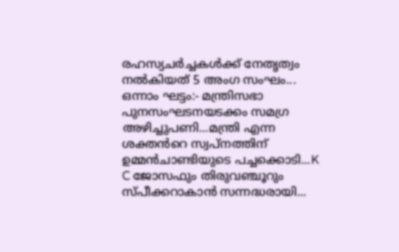രഹസ്യചർച്ചകൾക്ക് നേതൃത്വം നൽകിയത് 5 അംഗ സംഘം...
ഒന്നാം ഘട്ടം:- മന്ത്രിസഭാ പുനസംഘടനയടക്കം സമഗ്ര അഴിച്ചുപണി...മന്ത്രി എന്ന ശക്തൻറെ സ്വപ്നത്തിന് ഉമ്മൻചാണ്ടിയുടെ പച്ചക്കൊടി...K C ജോസഫും തിരുവഞ്ചൂറും സ്പീക്കറാകാൻ സന്നദ്ധരായി...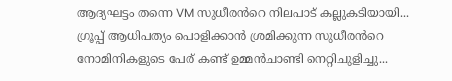ആദ്യഘട്ടം തന്നെ VM സുധീരൻറെ നിലപാട് കല്ലുകടിയായി...
ഗ്രൂപ്പ് ആധിപത്യം പൊളിക്കാൻ ശ്രമിക്കുന്ന സുധീരൻറെ നോമിനികളുടെ പേര് കണ്ട് ഉമ്മൻചാണ്ടി നെറ്റിചുളിച്ചു...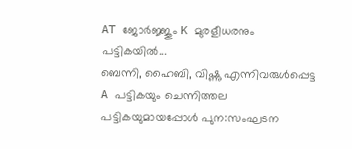AT ജോർജ്ജും K മുരളീധരനും പട്ടികയിൽ...
ബെന്നി, ഹൈബി, വിഷ്ണു എന്നിവരുൾപ്പെട്ട A പട്ടികയും ചെന്നിത്തല പട്ടികയുമായപ്പോൾ പുന:സംഘടന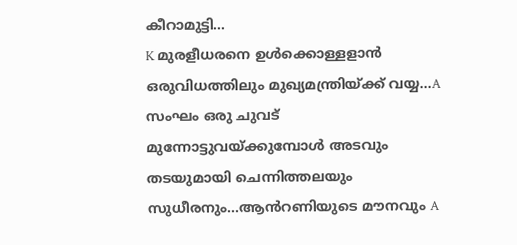കീറാമുട്ടി...
K മുരളീധരനെ ഉൾക്കൊള്ളളാൻ ഒരുവിധത്തിലും മുഖ്യമന്ത്രിയ്ക്ക് വയ്യ...A സംഘം ഒരു ചുവട് മുന്നോട്ടുവയ്ക്കുമ്പോൾ അടവും തടയുമായി ചെന്നിത്തലയും സുധീരനും...ആൻറണിയുടെ മൗനവും A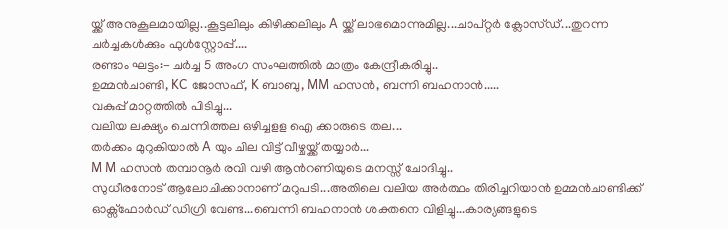യ്ക്ക് അനുകൂലമായില്ല..കൂട്ടലിലും കിഴിക്കലിലും A യ്ക്ക് ലാഭമൊന്നുമില്ല...ചാപ്റ്റർ ക്ലോസ്ഡ്...തുറന്ന ചർച്ചകൾക്കും ഫുൾസ്റ്റോപ്പ്....
രണ്ടാം ഘട്ടം:- ചർച്ച 5 അംഗ സംഘത്തിൽ മാത്രം കേന്ദ്രീകരിച്ചു..
ഉമ്മൻചാണ്ടി, KC ജോസഫ്, K ബാബു, MM ഹസൻ, ബന്നി ബഹനാൻ.....
വകുപ്പ് മാറ്റത്തിൽ പിടിച്ചു...
വലിയ ലക്ഷ്യം ചെന്നിത്തല ഒഴിച്ചളള ഐ ക്കാരുടെ തല...
തർക്കം മുറുകിയാൽ A യും ചില വിട്ട് വീഴ്ചയ്ക്ക് തയ്യാർ...
M M ഹസൻ തമ്പാനൂർ രവി വഴി ആൻറണിയുടെ മനസ്സ് ചോദിച്ചു..
സുധീരനോട് ആലോചിക്കാനാണ് മറുപടി...അതിലെ വലിയ അർത്ഥം തിരിച്ചറിയാൻ ഉമ്മൻചാണ്ടിക്ക് ഓക്സ്ഫോർഡ് ഡിഗ്രി വേണ്ട...ബെന്നി ബഹനാൻ ശക്തനെ വിളിച്ചു...കാര്യങ്ങളുടെ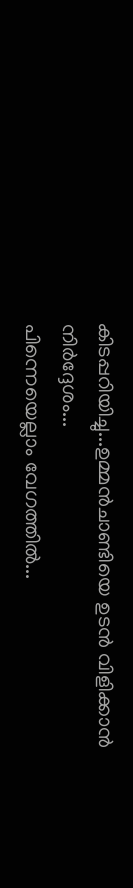കിടപ്പറിയിച്ചു...ഉമ്മൻചാണ്ടിയെ ഉടൻ വിളിക്കാൻ നിർദ്ദേശം...
പിന്നെയെല്ലാം വേഗത്തിൽ...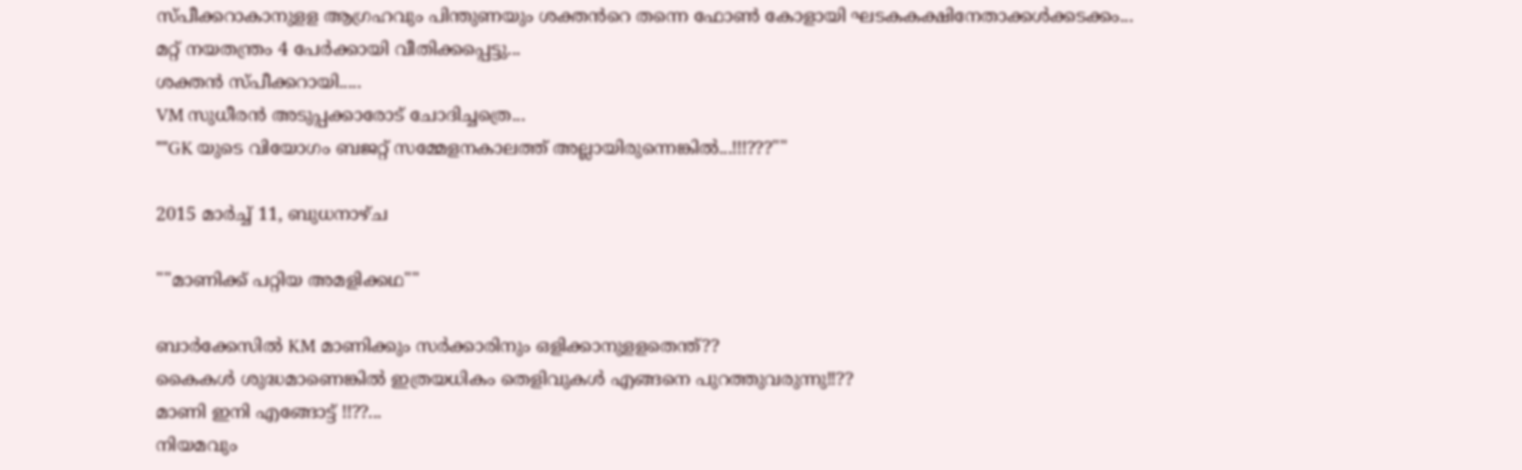സ്പീക്കറാകാനുളള ആഗ്രഹവും പിന്തുണയും ശക്തൻറെ തന്നെ ഫോൺ കോളായി ഘടകകക്ഷിനേതാക്കൾക്കടക്കം...
മറ്റ് നയതന്ത്രം 4 പേർക്കായി വീതിക്കപ്പെട്ടു...
ശക്തൻ സ്പീക്കറായി.....
VM സുധീരൻ അടുപ്പക്കാരോട് ചോദിച്ചത്രെ...
""GK യുടെ വിയോഗം ബജറ്റ് സമ്മേളനകാലത്ത് അല്ലായിരുന്നെങ്കിൽ...!!!???""

2015 മാർച്ച് 11, ബുധനാഴ്‌ച

""മാണിക്ക് പറ്റിയ അമളിക്കഥ""

ബാർക്കേസിൽ KM മാണിക്കും സർക്കാരിനും ഒളിക്കാനുളളതെന്ത്??
കൈകൾ ശുദ്ധമാണെങ്കിൽ ഇത്രയധികം തെളിവുകൾ എങ്ങനെ പുറത്തുവരുന്നു!!??
മാണി ഇനി എങ്ങോട്ട് !!??...
നിയമവും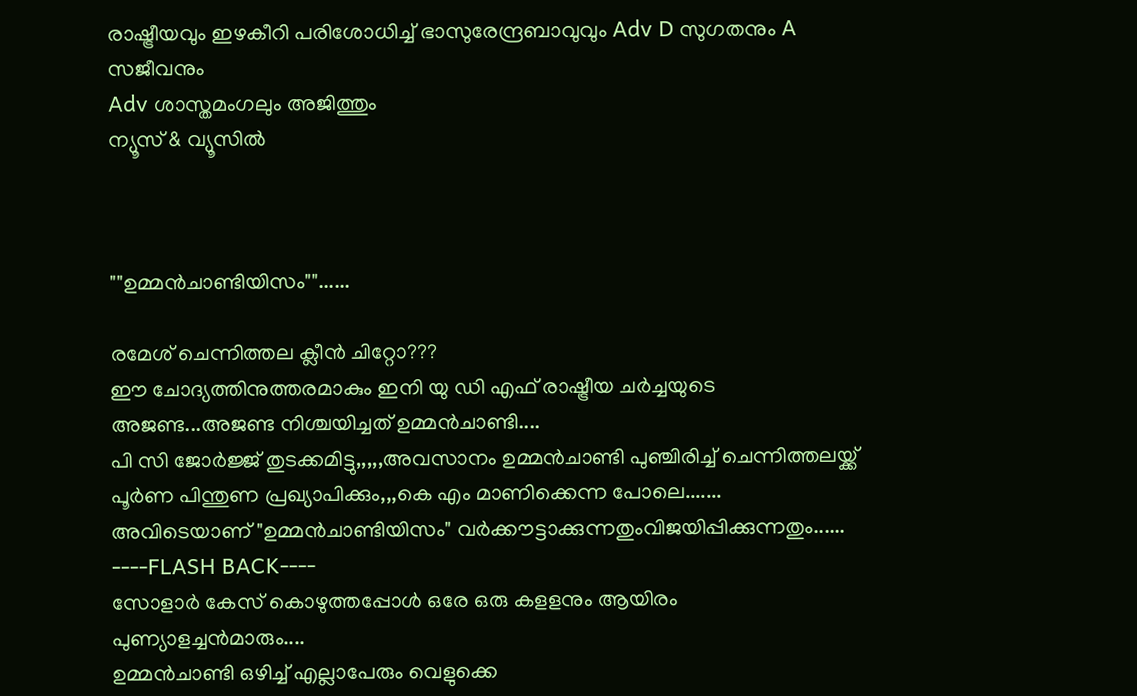രാഷ്ട്രീയവും ഇഴകീറി പരിശോധിച്ച് ഭാസുരേന്ദ്രബാവുവും Adv D സുഗതനും A സജീവനും
Adv ശാസ്തമംഗലും അജിത്തും
ന്യൂസ് & വ്യൂസിൽ



""ഉമ്മൻചാണ്ടിയിസം""......

രമേശ് ചെന്നിത്തല ക്ലീൻ ചിറ്റോ???
ഈ ചോദ്യത്തിനുത്തരമാകും ഇനി യു ഡി എഫ് രാഷ്ട്രീയ ചർച്ചയുടെ അജണ്ട...അജണ്ട നിശ്ചയിച്ചത് ഉമ്മൻചാണ്ടി....
പി സി ജോർജ്ജ് തുടക്കമിട്ടു,,,,,അവസാനം ഉമ്മൻചാണ്ടി പുഞ്ചിരിച്ച് ചെന്നിത്തലയ്ക്ക് പൂർണ പിന്തുണ പ്രഖ്യാപിക്കും,,,കെ എം മാണിക്കെന്ന പോലെ.......
അവിടെയാണ് "ഉമ്മൻചാണ്ടിയിസം" വർക്കൗട്ടാക്കുന്നതുംവിജയിപ്പിക്കുന്നതും......
----FLASH BACK----
സോളാർ കേസ് കൊഴുത്തപ്പോൾ ഒരേ ഒരു കളളനും ആയിരം പുണ്യാളച്ചൻമാരും....
ഉമ്മൻചാണ്ടി ഒഴിച്ച് എല്ലാപേരും വെളുക്കെ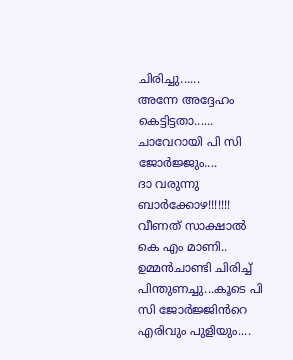ചിരിച്ചു......
അന്നേ അദ്ദേഹം കെട്ടിട്ടതാ......
ചാവേറായി പി സി ജോർജ്ജും....
ദാ വരുന്നു ബാർക്കോഴ!!!!!!!
വീണത് സാക്ഷാൽ കെ എം മാണി..
ഉമ്മൻചാണ്ടി ചിരിച്ച് പിന്തുണച്ചു...കൂടെ പി സി ജോർജ്ജിൻറെ എരിവും പുളിയും....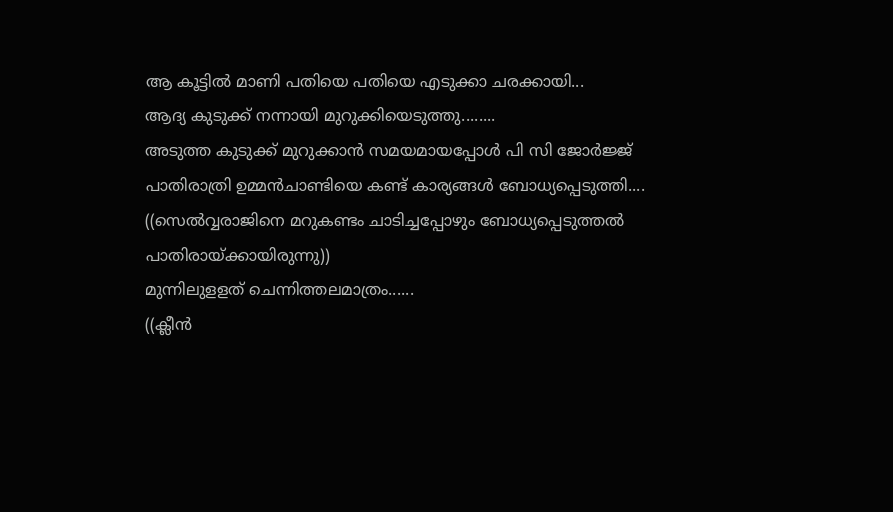ആ കൂട്ടിൽ മാണി പതിയെ പതിയെ എടുക്കാ ചരക്കായി...
ആദ്യ കുടുക്ക് നന്നായി മുറുക്കിയെടുത്തു........
അടുത്ത കുടുക്ക് മുറുക്കാൻ സമയമായപ്പോൾ പി സി ജോർജ്ജ് പാതിരാത്രി ഉമ്മൻചാണ്ടിയെ കണ്ട് കാര്യങ്ങൾ ബോധ്യപ്പെടുത്തി....
((സെൽവ്വരാജിനെ മറുകണ്ടം ചാടിച്ചപ്പോഴും ബോധ്യപ്പെടുത്തൽ പാതിരായ്ക്കായിരുന്നു))
മുന്നിലുളളത് ചെന്നിത്തലമാത്രം......
((ക്ലീൻ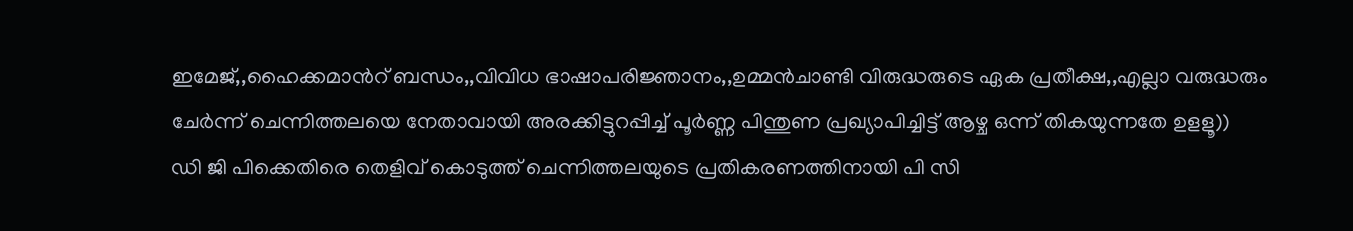ഇമേജ്,,ഹൈക്കമാൻറ് ബന്ധം,,വിവിധ ഭാഷാപരിജ്ഞാനം,,ഉമ്മൻചാണ്ടി വിരുദ്ധരുടെ ഏക പ്രതീക്ഷ,,എല്ലാ വരുദ്ധരും ചേർന്ന് ചെന്നിത്തലയെ നേതാവായി അരക്കിട്ടുറപ്പിച്ച് പൂർണ്ണ പിന്തുണ പ്രഖ്യാപിച്ചിട്ട് ആഴ്ച ഒന്ന് തികയുന്നതേ ഉളളൂ))
ഡി ജി പിക്കെതിരെ തെളിവ് കൊടുത്ത് ചെന്നിത്തലയുടെ പ്രതികരണത്തിനായി പി സി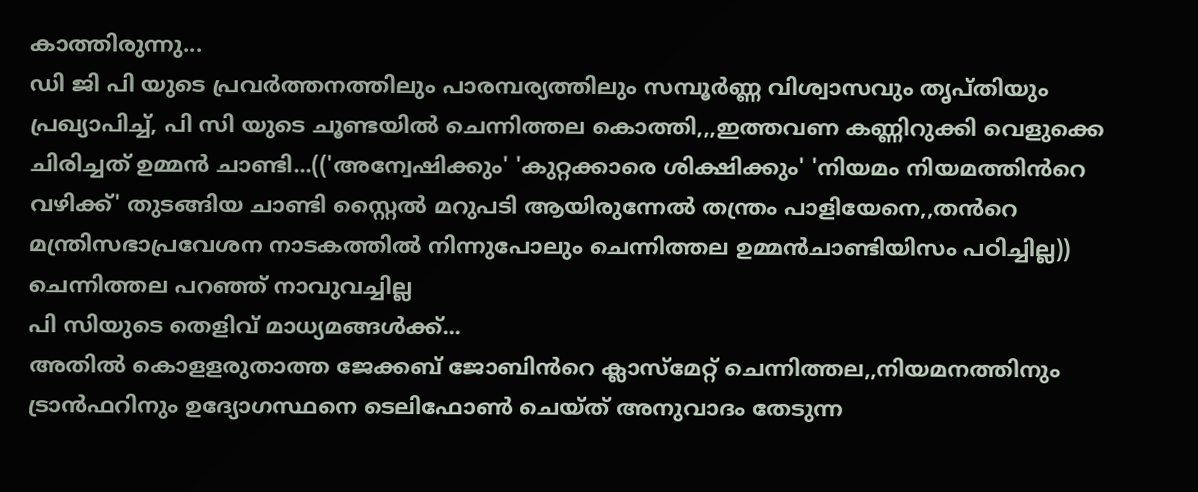കാത്തിരുന്നു...
ഡി ജി പി യുടെ പ്രവർത്തനത്തിലും പാരമ്പര്യത്തിലും സമ്പൂർണ്ണ വിശ്വാസവും തൃപ്തിയും പ്രഖ്യാപിച്ച്, പി സി യുടെ ചൂണ്ടയിൽ ചെന്നിത്തല കൊത്തി,,,ഇത്തവണ കണ്ണിറുക്കി വെളുക്കെ ചിരിച്ചത് ഉമ്മൻ ചാണ്ടി...(('അന്വേഷിക്കും' 'കുറ്റക്കാരെ ശിക്ഷിക്കും' 'നിയമം നിയമത്തിൻറെ വഴിക്ക്' തുടങ്ങിയ ചാണ്ടി സ്റ്റൈൽ മറുപടി ആയിരുന്നേൽ തന്ത്രം പാളിയേനെ,,തൻറെ മന്ത്രിസഭാപ്രവേശന നാടകത്തിൽ നിന്നുപോലും ചെന്നിത്തല ഉമ്മൻചാണ്ടിയിസം പഠിച്ചില്ല))
ചെന്നിത്തല പറഞ്ഞ് നാവുവച്ചില്ല
പി സിയുടെ തെളിവ് മാധ്യമങ്ങൾക്ക്...
അതിൽ കൊളളരുതാത്ത ജേക്കബ് ജോബിൻറെ ക്ലാസ്മേറ്റ് ചെന്നിത്തല,,നിയമനത്തിനും ട്രാൻഫറിനും ഉദ്യോഗസ്ഥനെ ടെലിഫോൺ ചെയ്ത് അനുവാദം തേടുന്ന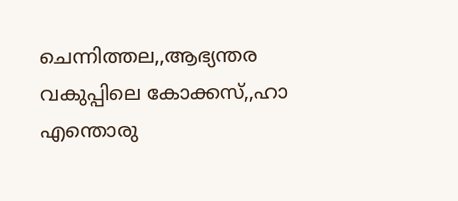ചെന്നിത്തല,,ആഭ്യന്തര വകുപ്പിലെ കോക്കസ്,,ഹാ എന്തൊരു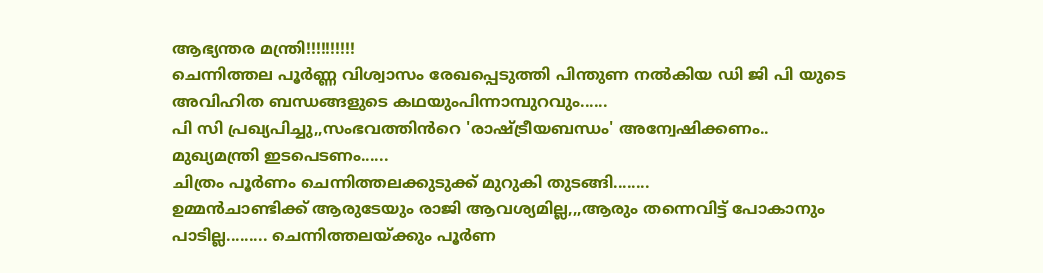ആഭ്യന്തര മന്ത്രി!!!!!!!!!!
ചെന്നിത്തല പൂർണ്ണ വിശ്വാസം രേഖപ്പെടുത്തി പിന്തുണ നൽകിയ ഡി ജി പി യുടെ അവിഹിത ബന്ധങ്ങളുടെ കഥയുംപിന്നാമ്പുറവും......
പി സി പ്രഖ്യപിച്ചു,,സംഭവത്തിൻറെ 'രാഷ്ട്രീയബന്ധം' അന്വേഷിക്കണം..
മുഖ്യമന്ത്രി ഇടപെടണം......
ചിത്രം പൂർണം ചെന്നിത്തലക്കുടുക്ക് മുറുകി തുടങ്ങി........
ഉമ്മൻചാണ്ടിക്ക് ആരുടേയും രാജി ആവശ്യമില്ല,,,ആരും തന്നെവിട്ട് പോകാനും പാടില്ല......... ചെന്നിത്തലയ്ക്കും പൂർണ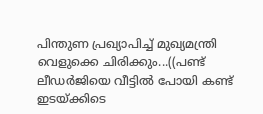പിന്തുണ പ്രഖ്യാപിച്ച് മുഖ്യമന്ത്രി വെളുക്കെ ചിരിക്കും...((പണ്ട് ലീഡർജിയെ വീട്ടിൽ പോയി കണ്ട് ഇടയ്ക്കിടെ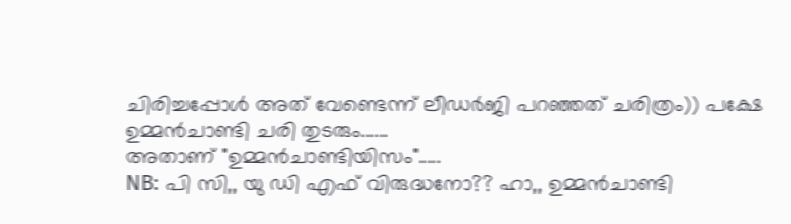ചിരിച്ചപ്പോൾ അത് വേണ്ടെന്ന് ലീഡർജി പറഞ്ഞത് ചരിത്രം)) പക്ഷേ ഉമ്മൻചാണ്ടി ചരി തുടരും......
അതാണ് "ഉമ്മൻചാണ്ടിയിസം".....
NB: പി സി,, യു ഡി എഫ് വിരുദ്ധനോ?? ഹാ,, ഉമ്മൻചാണ്ടി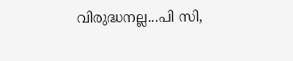വിരുദ്ധനല്ല...പി സി,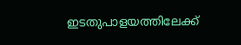ഇടതുപാളയത്തിലേക്ക്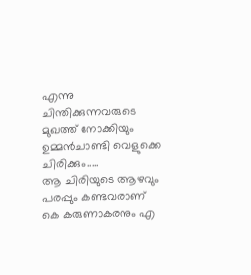എന്നു ചിന്തിക്കുന്നവരുടെ മുഖത്ത് നോക്കിയും ഉമ്മൻചാണ്ടി വെളുക്കെ ചിരിക്കും.....
ആ ചിരിയുടെ ആഴവും പരപ്പും കണ്ടവരാണ് കെ കരുണാകരനും എ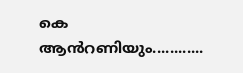കെ ആൻറണിയും............